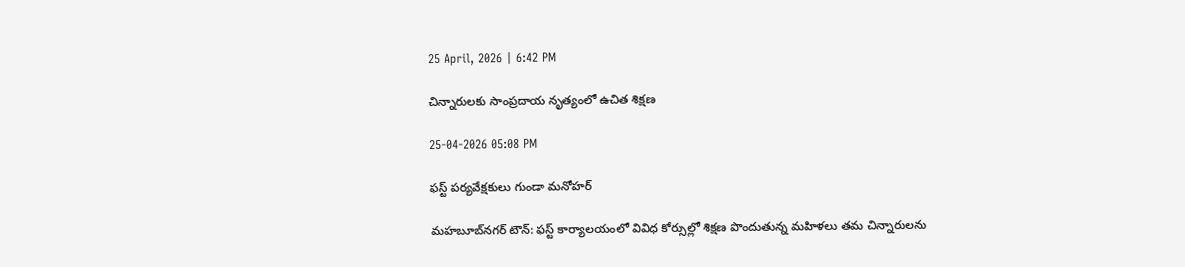25 April, 2026 | 6:42 PM

చిన్నారులకు సాంప్రదాయ నృత్యంలో ఉచిత శిక్షణ

25-04-2026 05:08 PM

ఫస్ట్ పర్యవేక్షకులు గుండా మనోహర్

మహబూబ్‌నగర్ టౌన్: ఫస్ట్ కార్యాలయంలో వివిధ కోర్సుల్లో శిక్షణ పొందుతున్న మహిళలు తమ చిన్నారులను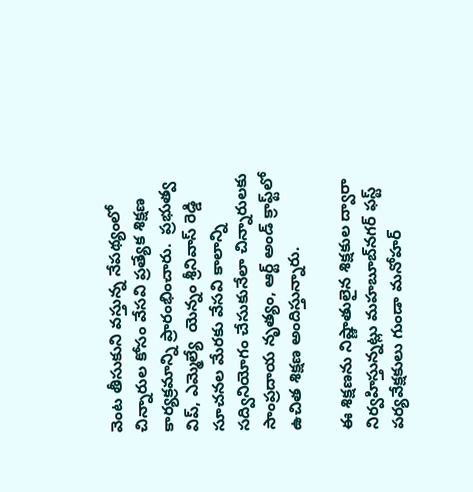వెంట తీసుకుని వస్తున్న నేపథ్యంలో చిన్నారుల కోసం వేసవి ప్రత్యేక శిక్షణ కార్యక్రమాన్ని ప్రారంభించారు.  ప్రభుత్వ విప్, ఎమ్మెల్యే  యెన్నం శ్రీనివాస్ రెడ్డి  సూచనల మేరకు వేసవి కాలాన్ని సద్వినియోగం చేసుకునేలా చిన్నారులకు సాంప్రదాయ నృత్యం, ఆర్ట్ అండ్ క్రాఫ్ట్‌లో ఉచిత శిక్షణ అందిస్తున్నారు.

ఈ శిక్షణను నిష్ణాతులైన శిక్షకుల ద్వారా నిర్వహిస్తున్నట్లు మహబూబ్‌నగర్ ఫస్ట్ పర్యవేక్షకులు గుండా మనోహర్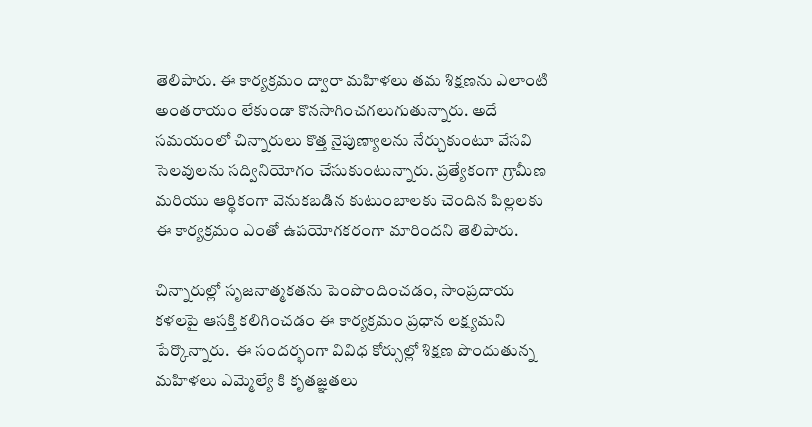తెలిపారు. ఈ కార్యక్రమం ద్వారా మహిళలు తమ శిక్షణను ఎలాంటి అంతరాయం లేకుండా కొనసాగించగలుగుతున్నారు. అదే సమయంలో చిన్నారులు కొత్త నైపుణ్యాలను నేర్చుకుంటూ వేసవి సెలవులను సద్వినియోగం చేసుకుంటున్నారు. ప్రత్యేకంగా గ్రామీణ మరియు ఆర్థికంగా వెనుకబడిన కుటుంబాలకు చెందిన పిల్లలకు ఈ కార్యక్రమం ఎంతో ఉపయోగకరంగా మారిందని తెలిపారు.

చిన్నారుల్లో సృజనాత్మకతను పెంపొందించడం, సాంప్రదాయ కళలపై ఆసక్తి కలిగించడం ఈ కార్యక్రమం ప్రధాన లక్ష్యమని పేర్కొన్నారు.  ఈ సందర్భంగా వివిధ కోర్సుల్లో శిక్షణ పొందుతున్న మహిళలు ఎమ్మెల్యే కి కృతజ్ఞతలు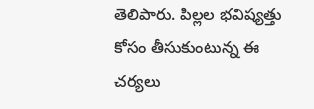తెలిపారు. పిల్లల భవిష్యత్తు కోసం తీసుకుంటున్న ఈ చర్యలు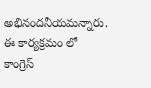అభినందనీయమన్నారు. ఈ కార్యక్రమం లో కాంగ్రెస్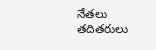నేతలు తదితరులు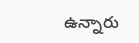ఉన్నారు